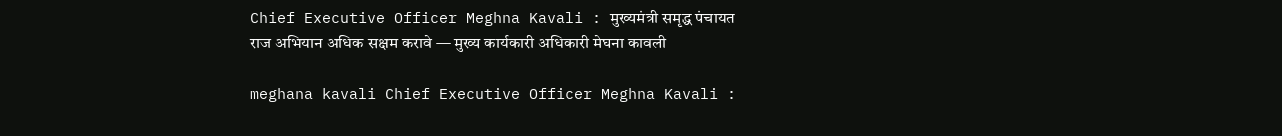Chief Executive Officer Meghna Kavali : मुख्यमंत्री समृद्ध पंचायत राज अभियान अधिक सक्षम करावे — मुख्य कार्यकारी अधिकारी मेघना कावली

meghana kavali Chief Executive Officer Meghna Kavali :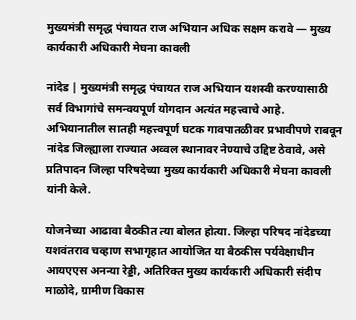मुख्यमंत्री समृद्ध पंचायत राज अभियान अधिक सक्षम करावे — मुख्य कार्यकारी अधिकारी मेघना कावली

नांदेड | मुख्यमंत्री समृद्ध पंचायत राज अभियान यशस्वी करण्यासाठी सर्व विभागांचे समन्वयपूर्ण योगदान अत्यंत महत्त्वाचे आहे. अभियानातील सातही महत्त्वपूर्ण घटक गावपातळीवर प्रभावीपणे राबवून नांदेड जिल्ह्याला राज्यात अव्वल स्थानावर नेण्याचे उद्दिष्ट ठेवावे, असे प्रतिपादन जिल्हा परिषदेच्या मुख्य कार्यकारी अधिकारी मेघना कावली यांनी केले.

योजनेच्या आढावा बैठकीत त्या बोलत होत्या. जिल्हा परिषद नांदेडच्या यशवंतराव चव्हाण सभागृहात आयोजित या बैठकीस पर्यवेक्षाधीन आयएएस अनन्या रेड्डी, अतिरिक्त मुख्य कार्यकारी अधिकारी संदीप माळोदे, ग्रामीण विकास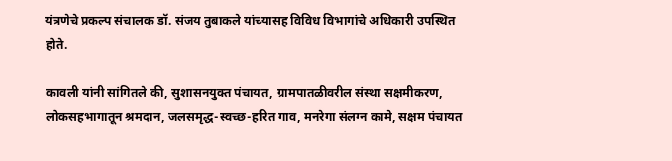यंत्रणेचे प्रकल्प संचालक डॉ. संजय तुबाकले यांच्यासह विविध विभागांचे अधिकारी उपस्थित होते.

कावली यांनी सांगितले की, सुशासनयुक्त पंचायत, ग्रामपातळीवरील संस्था सक्षमीकरण, लोकसहभागातून श्रमदान, जलसमृद्ध-स्वच्छ-हरित गाव, मनरेगा संलग्न कामे, सक्षम पंचायत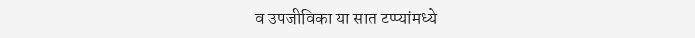व उपजीविका या सात टप्प्यांमध्ये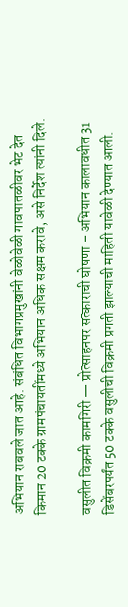अभियान राबवले जात आहे. संबंधित विभागप्रमुखांनी वेळोवेळी गावपातळीवर भेट देत किमान 20 टक्के ग्रामपंचायतींमध्ये अभियान अधिक सक्षम करावे, असे निर्देश त्यांनी दिले.

वसुलीत विक्रमी कामगिरी — प्रोत्साहनपर सत्काराची घोषणा – अभियान कालावधीत 31 डिसेंबरपर्यंत 50 टक्के वसुलीची विक्रमी प्रगती झाल्याची माहिती यावेळी देण्यात आली.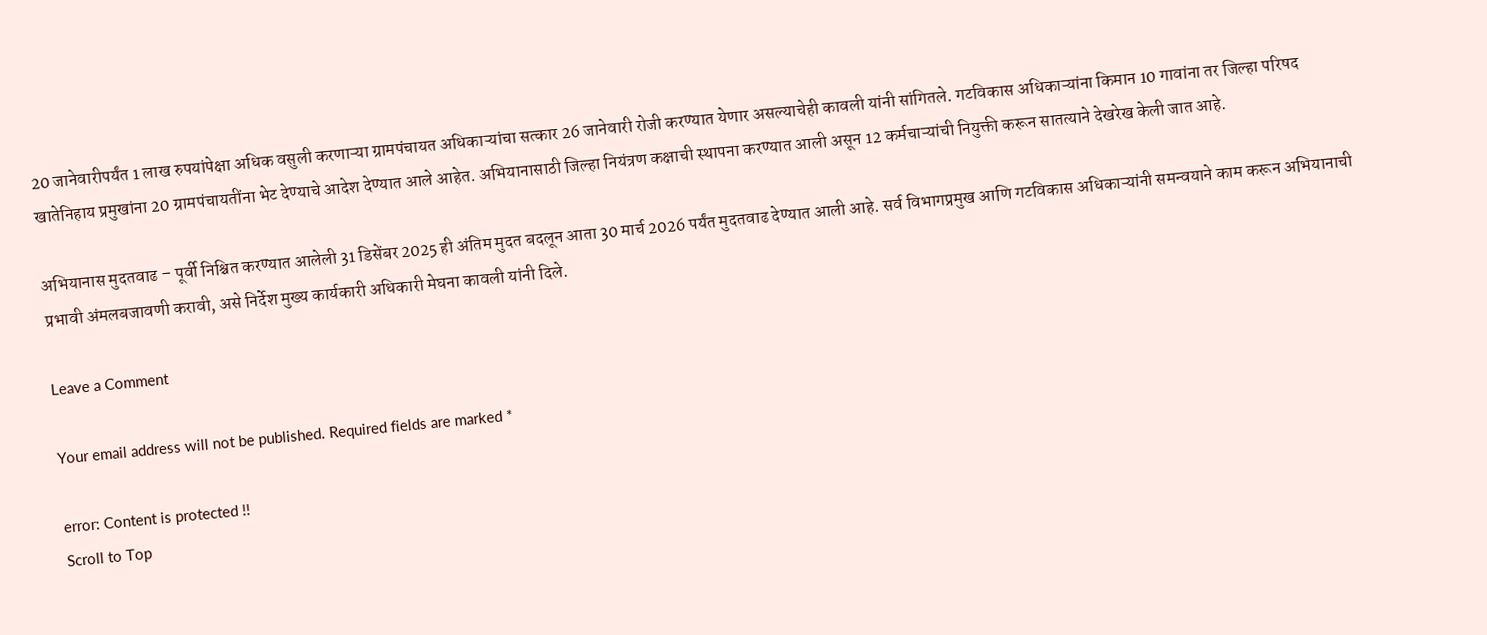20 जानेवारीपर्यंत 1 लाख रुपयांपेक्षा अधिक वसुली करणाऱ्या ग्रामपंचायत अधिकाऱ्यांचा सत्कार 26 जानेवारी रोजी करण्यात येणार असल्याचेही कावली यांनी सांगितले. गटविकास अधिकाऱ्यांना किमान 10 गावांना तर जिल्हा परिषद खातेनिहाय प्रमुखांना 20 ग्रामपंचायतींना भेट देण्याचे आदेश देण्यात आले आहेत. अभियानासाठी जिल्हा नियंत्रण कक्षाची स्थापना करण्यात आली असून 12 कर्मचाऱ्यांची नियुक्ती करून सातत्याने देखरेख केली जात आहे.

अभियानास मुदतवाढ – पूर्वी निश्चित करण्यात आलेली 31 डिसेंबर 2025 ही अंतिम मुदत बदलून आता 30 मार्च 2026 पर्यंत मुदतवाढ देण्यात आली आहे. सर्व विभागप्रमुख आणि गटविकास अधिकाऱ्यांनी समन्वयाने काम करून अभियानाची प्रभावी अंमलबजावणी करावी, असे निर्देश मुख्य कार्यकारी अधिकारी मेघना कावली यांनी दिले.

Leave a Comment

Your email address will not be published. Required fields are marked *

error: Content is protected !!
Scroll to Top